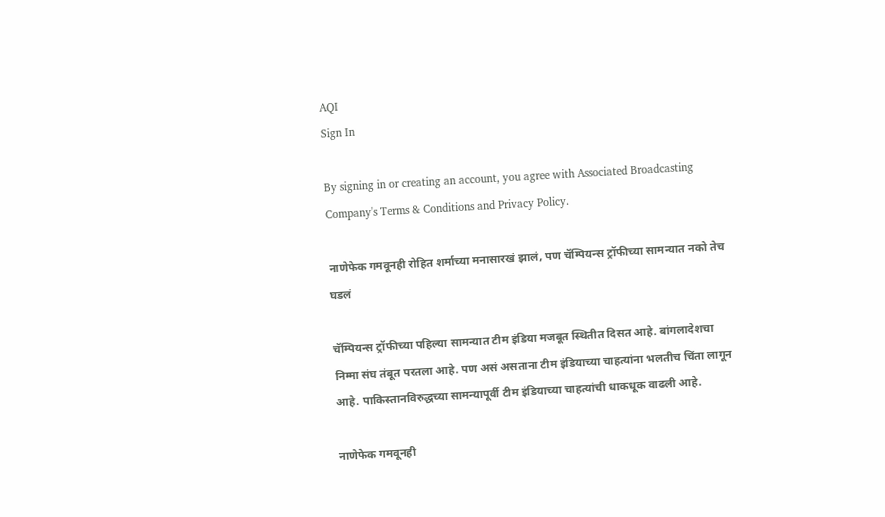AQI
Sign In

By signing in or creating an account, you agree with Associated Broadcasting Company's Terms & Conditions and Privacy Policy.

नाणेफेक गमवूनही रोहित शर्माच्या मनासारखं झालं, पण चॅम्पियन्स ट्रॉफीच्या सामन्यात नको तेच घडलं

चॅम्पियन्स ट्रॉफीच्या पहिल्या सामन्यात टीम इंडिया मजबूत स्थितीत दिसत आहे. बांगलादेशचा निम्मा संघ तंबूत परतला आहे. पण असं असताना टीम इंडियाच्या चाहत्यांना भलतीच चिंता लागून आहे. पाकिस्तानविरुद्धच्या सामन्यापूर्वी टीम इंडियाच्या चाहत्यांची धाकधूक वाढली आहे.

नाणेफेक गमवूनही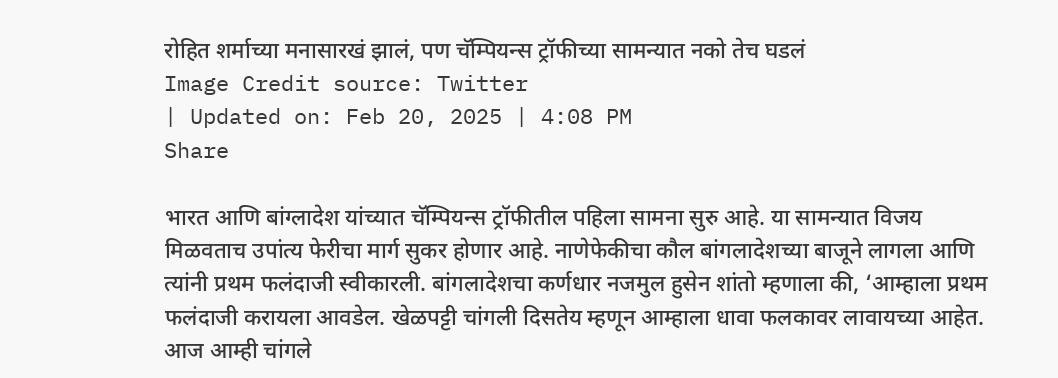रोहित शर्माच्या मनासारखं झालं, पण चॅम्पियन्स ट्रॉफीच्या सामन्यात नको तेच घडलं
Image Credit source: Twitter
| Updated on: Feb 20, 2025 | 4:08 PM
Share

भारत आणि बांग्लादेश यांच्यात चॅम्पियन्स ट्रॉफीतील पहिला सामना सुरु आहे. या सामन्यात विजय मिळवताच उपांत्य फेरीचा मार्ग सुकर होणार आहे. नाणेफेकीचा कौल बांगलादेशच्या बाजूने लागला आणि त्यांनी प्रथम फलंदाजी स्वीकारली. बांगलादेशचा कर्णधार नजमुल हुसेन शांतो म्हणाला की, ‘आम्हाला प्रथम फलंदाजी करायला आवडेल. खेळपट्टी चांगली दिसतेय म्हणून आम्हाला धावा फलकावर लावायच्या आहेत. आज आम्ही चांगले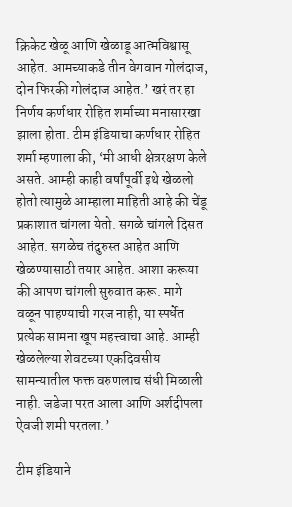क्रिकेट खेळू आणि खेळाडू आत्मविश्वासू आहेत. आमच्याकडे तीन वेगवान गोलंदाज, दोन फिरकी गोलंदाज आहेत.’ खरं तर हा निर्णय कर्णधार रोहित शर्माच्या मनासारखा झाला होता. टीम इंडियाचा कर्णधार रोहित शर्मा म्हणाला की, ‘मी आधी क्षेत्ररक्षण केले असते. आम्ही काही वर्षांपूर्वी इथे खेळलो होतो त्यामुळे आम्हाला माहिती आहे की चेंडू प्रकाशात चांगला येतो. सगळे चांगले दिसत आहेत. सगळेच तंदुरुस्त आहेत आणि खेळण्यासाठी तयार आहेत. आशा करूया की आपण चांगली सुरुवात करू. मागे वळून पाहण्याची गरज नाही, या स्पर्धेत प्रत्येक सामना खूप महत्त्वाचा आहे. आम्ही खेळलेल्या शेवटच्या एकदिवसीय सामन्यातील फक्त वरुणलाच संधी मिळाली नाही. जडेजा परत आला आणि अर्शदीपला ऐवजी शमी परतला.’

टीम इंडियाने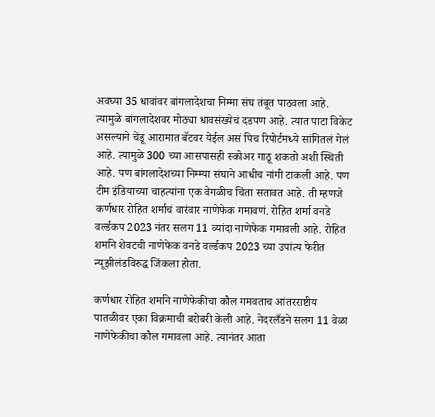अवघ्या 35 धावांवर बांगलादेशचा निम्मा संघ तंबूत पाठवला आहे. त्यामुळे बांगलादेशवर मोठ्या धावसंख्येचं दडपण आहे. त्यात पाटा विकेट असल्याने चेंडू आरामात बॅटवर येईल असं पिच रिपोर्टमध्ये सांगितलं गेलं आहे. त्यामुळे 300 च्या आसपासही स्कोअर गाठू शकतो अशी स्थिती आहे. पण बांगलादेशच्या निम्म्या संघाने आधीच नांगी टाकली आहे. पण टीम इंडियाच्या चाहत्यांना एक वेगळीच चिंता सतावत आहे. ती म्हणजे कर्णधार रोहित शर्माचं वारंवार नाणेफेक गमावणं. रोहित शर्मा वनडे वर्ल्डकप 2023 नंतर सलग 11 व्यांदा नाणेफेक गमावली आहे. रोहित शर्माने शेवटची नाणेफेक वनडे वर्ल्डकप 2023 च्या उपांत्य फेरीत न्यूझीलंडविरुद्ध जिंकला होता.

कर्णधार रोहित शर्माने नाणेफेकीचा कौल गमवताच आंतरराष्टीय पातळीवर एका विक्रमाची बरोबरी केली आहे. नेदरलँडने सलग 11 वेळा नाणेफेकीचा कौल गमावला आहे. त्यानंतर आता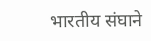भारतीय संघाने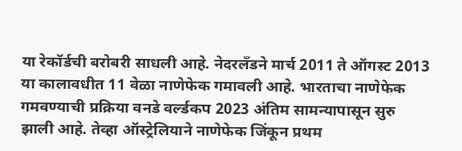या रेकॉर्डची बरोबरी साधली आहे. नेदरलँडने मार्च 2011 ते ऑगस्ट 2013 या कालावधीत 11 वेळा नाणेफेक गमावली आहे. भारताचा नाणेफेक गमवण्याची प्रक्रिया वनडे वर्ल्डकप 2023 अंतिम सामन्यापासून सुरु झाली आहे. तेव्हा ऑस्ट्रेलियाने नाणेफेक जिंकून प्रथम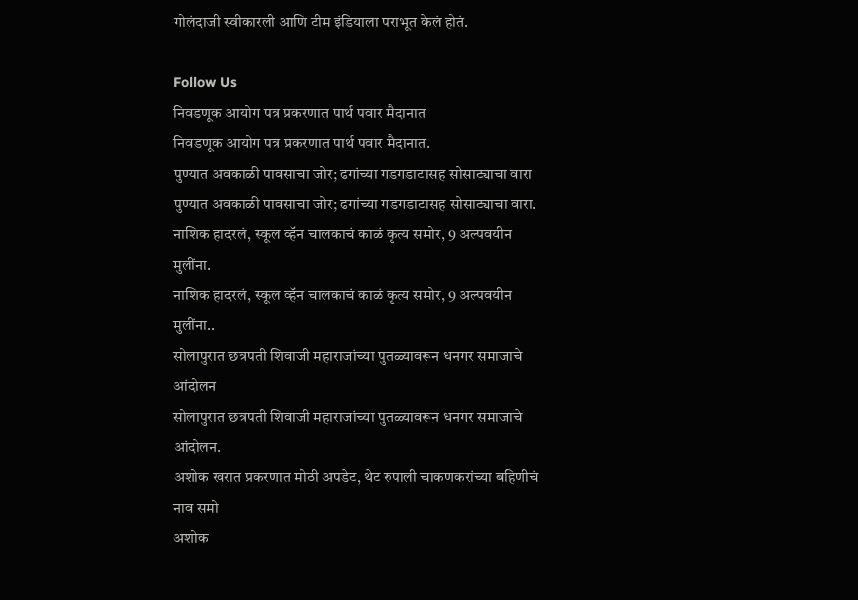गोलंदाजी स्वीकारली आणि टीम इंडियाला पराभूत केलं होतं.

Follow Us
निवडणूक आयोग पत्र प्रकरणात पार्थ पवार मैदानात
निवडणूक आयोग पत्र प्रकरणात पार्थ पवार मैदानात.
पुण्यात अवकाळी पावसाचा जोर; ढगांच्या गडगडाटासह सोसाट्याचा वारा
पुण्यात अवकाळी पावसाचा जोर; ढगांच्या गडगडाटासह सोसाट्याचा वारा.
नाशिक हादरलं, स्कूल व्हॅन चालकाचं काळं कृत्य समोर, 9 अल्पवयीन मुलींना.
नाशिक हादरलं, स्कूल व्हॅन चालकाचं काळं कृत्य समोर, 9 अल्पवयीन मुलींना..
सोलापुरात छत्रपती शिवाजी महाराजांच्या पुतळ्यावरून धनगर समाजाचे आंदोलन
सोलापुरात छत्रपती शिवाजी महाराजांच्या पुतळ्यावरून धनगर समाजाचे आंदोलन.
अशोक खरात प्रकरणात मोठी अपडेट, थेट रुपाली चाकणकरांच्या बहिणीचं नाव समो
अशोक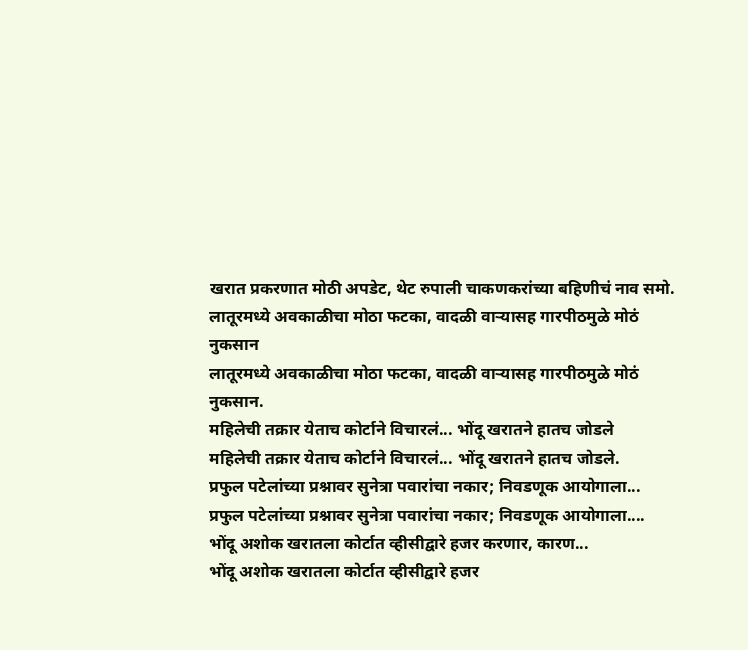खरात प्रकरणात मोठी अपडेट, थेट रुपाली चाकणकरांच्या बहिणीचं नाव समो.
लातूरमध्ये अवकाळीचा मोठा फटका, वादळी वाऱ्यासह गारपीठमुळे मोठं नुकसान
लातूरमध्ये अवकाळीचा मोठा फटका, वादळी वाऱ्यासह गारपीठमुळे मोठं नुकसान.
महिलेची तक्रार येताच कोर्टाने विचारलं... भोंदू खरातने हातच जोडले
महिलेची तक्रार येताच कोर्टाने विचारलं... भोंदू खरातने हातच जोडले.
प्रफुल पटेलांच्या प्रश्नावर सुनेत्रा पवारांचा नकार; निवडणूक आयोगाला...
प्रफुल पटेलांच्या प्रश्नावर सुनेत्रा पवारांचा नकार; निवडणूक आयोगाला....
भोंदू अशोक खरातला कोर्टात व्हीसीद्वारे हजर करणार, कारण...
भोंदू अशोक खरातला कोर्टात व्हीसीद्वारे हजर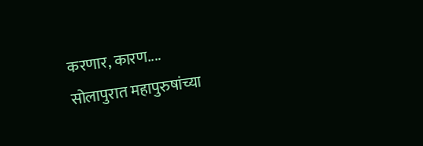करणार, कारण....
सोलापुरात महापुरुषांच्या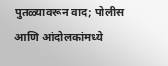पुतळ्यावरून वाद; पोलीस आणि आंदोलकांमध्ये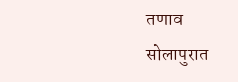तणाव
सोलापुरात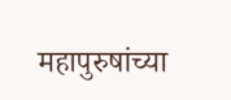महापुरुषांच्या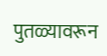पुतळ्यावरून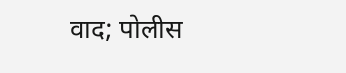वाद; पोलीस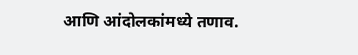आणि आंदोलकांमध्ये तणाव.